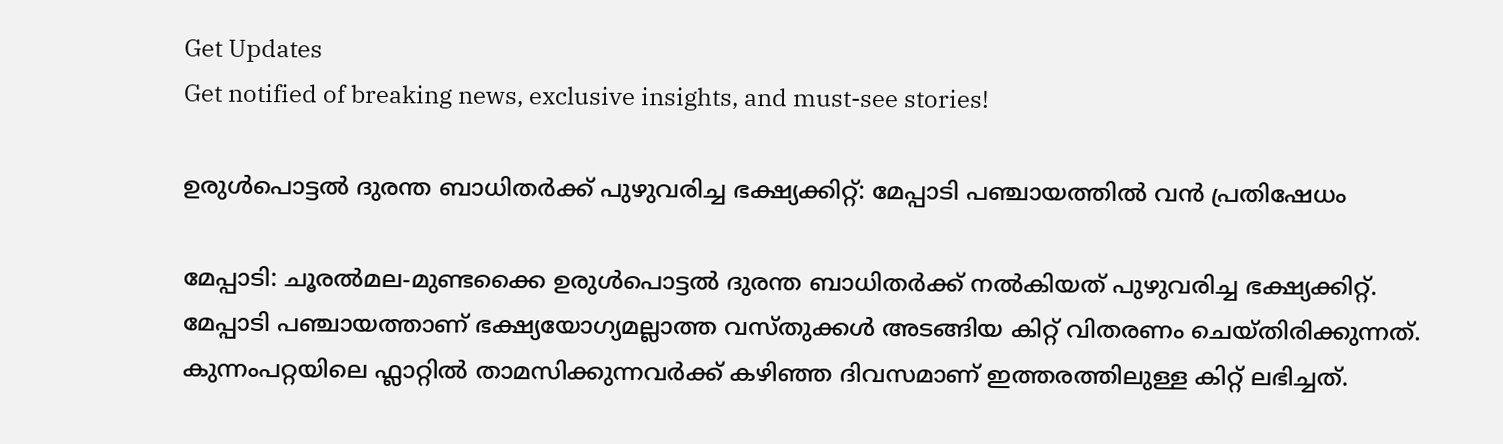Get Updates
Get notified of breaking news, exclusive insights, and must-see stories!

ഉരുള്‍പൊട്ടല്‍ ദുരന്ത ബാധിതർക്ക് പുഴുവരിച്ച ഭക്ഷ്യക്കിറ്റ്: മേപ്പാടി പഞ്ചായത്തില്‍ വന്‍ പ്രതിഷേധം

മേപ്പാടി: ചൂരല്‍മല-മുണ്ടക്കൈ ഉരുള്‍പൊട്ടല്‍ ദുരന്ത ബാധിതർക്ക് നല്‍കിയത് പുഴുവരിച്ച ഭക്ഷ്യക്കിറ്റ്. മേപ്പാടി പഞ്ചായത്താണ് ഭക്ഷ്യയോഗ്യമല്ലാത്ത വസ്തുക്കള്‍ അടങ്ങിയ കിറ്റ് വിതരണം ചെയ്തിരിക്കുന്നത്. കുന്നംപറ്റയിലെ ഫ്ലാറ്റില്‍ താമസിക്കുന്നവർക്ക് കഴിഞ്ഞ ദിവസമാണ് ഇത്തരത്തിലുള്ള കിറ്റ് ലഭിച്ചത്.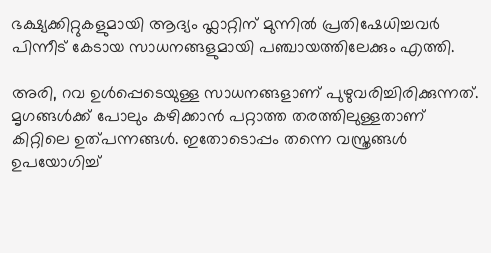ഭക്ഷ്യക്കിറ്റുകളുമായി ആദ്യം ഫ്ലാറ്റിന് മുന്നില്‍ പ്രതിഷേധിച്ചവർ പിന്നീട് കേടായ സാധനങ്ങളുമായി പഞ്ചായത്തിലേക്കും എത്തി.

അരി, റവ ഉൾപ്പെടെയുള്ള സാധനങ്ങളാണ് പുഴുവരിച്ചിരിക്കുന്നത്. മൃഗങ്ങള്‍ക്ക് പോലും കഴിക്കാന്‍ പറ്റാത്ത തരത്തിലുള്ളതാണ് കിറ്റിലെ ഉത്പന്നങ്ങള്‍. ഇതോടൊപ്പം തന്നെ വസ്ത്രങ്ങള്‍ ഉപയോഗിച്ച്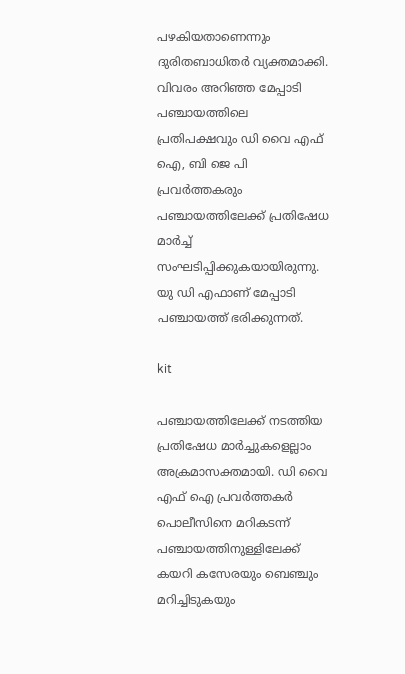പഴകിയതാണെന്നും ദുരിതബാധിതർ വ്യക്തമാക്കി. വിവരം അറിഞ്ഞ മേപ്പാടി പഞ്ചായത്തിലെ പ്രതിപക്ഷവും ഡി വൈ എഫ് ഐ, ബി ജെ പി പ്രവർത്തകരും പഞ്ചായത്തിലേക്ക് പ്രതിഷേധ മാർച്ച് സംഘടിപ്പിക്കുകയായിരുന്നു. യു ഡി എഫാണ് മേപ്പാടി പഞ്ചായത്ത് ഭരിക്കുന്നത്.

kit

പഞ്ചായത്തിലേക്ക് നടത്തിയ പ്രതിഷേധ മാർച്ചുകളെല്ലാം അക്രമാസക്തമായി. ഡി വൈ എഫ് ഐ പ്രവർത്തകർ പൊലീസിനെ മറികടന്ന് പഞ്ചായത്തിനുള്ളിലേക്ക് കയറി കസേരയും ബെഞ്ചും മറിച്ചിടുകയും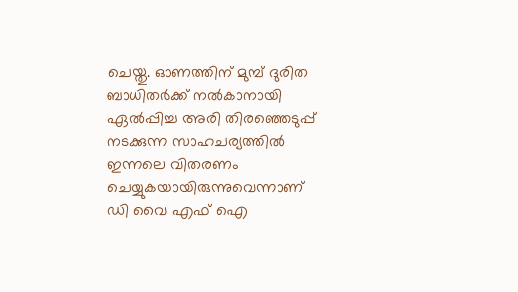ചെയ്തു. ഓണത്തിന് മുമ്പ് ദുരിത ബാധിതർക്ക് നല്‍കാനായി ഏല്‍പ്പിച്ച അരി തിരഞ്ഞെടുപ്പ് നടക്കുന്ന സാഹചര്യത്തില്‍ ഇന്നലെ വിതരണം ചെയ്യുകയായിരുന്നുവെന്നാണ് ഡി വൈ എഫ് ഐ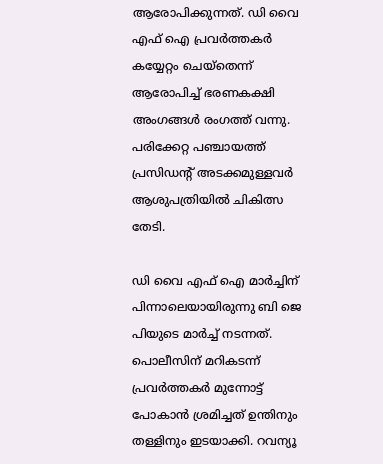ആരോപിക്കുന്നത്. ഡി വൈ എഫ് ഐ പ്രവർത്തകർ കയ്യേറ്റം ചെയ്തെന്ന് ആരോപിച്ച് ഭരണകക്ഷി അംഗങ്ങള്‍ രംഗത്ത് വന്നു. പരിക്കേറ്റ പഞ്ചായത്ത് പ്രസിഡന്റ് അടക്കമുള്ളവർ ആശുപത്രിയില്‍ ചികിത്സ തേടി.

ഡി വൈ എഫ് ഐ മാർച്ചിന് പിന്നാലെയായിരുന്നു ബി ജെ പിയുടെ മാർച്ച് നടന്നത്. പൊലീസിന് മറികടന്ന് പ്രവർത്തകർ മുന്നോട്ട് പോകാന്‍ ശ്രമിച്ചത് ഉന്തിനും തള്ളിനും ഇടയാക്കി. റവന്യൂ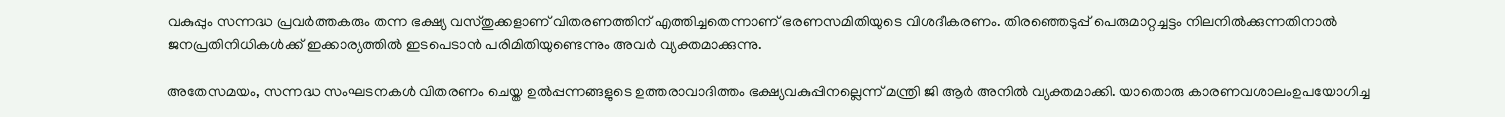വകുപ്പും സന്നദ്ധ പ്രവർത്തകരും തന്ന ഭക്ഷ്യ വസ്തുക്കളാണ് വിതരണത്തിന് എത്തിച്ചതെന്നാണ് ഭരണസമിതിയുടെ വിശദീകരണം. തിരഞ്ഞെടുപ്പ് പെരുമാറ്റച്ചട്ടം നിലനില്‍ക്കുന്നതിനാല്‍ ജനപ്രതിനിധികള്‍ക്ക് ഇക്കാര്യത്തില്‍ ഇടപെടാന്‍ പരിമിതിയുണ്ടെന്നും അവർ വ്യക്തമാക്കുന്നു.

അതേസമയം, സന്നദ്ധ സംഘടനകള്‍ വിതരണം ചെയ്ത ഉല്‍പ്പന്നങ്ങളുടെ ഉത്തരാവാദിത്തം ഭക്ഷ്യവകുപ്പിനല്ലെന്ന് മന്ത്രി ജി ആർ അനില്‍ വ്യക്തമാക്കി. യാതൊരു കാരണവശാലംഉപയോഗിച്ച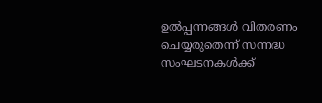ഉല്‍പ്പന്നങ്ങള്‍ വിതരണം ചെയ്യരുതെന്ന് സന്നദ്ധ സംഘടനകള്‍ക്ക്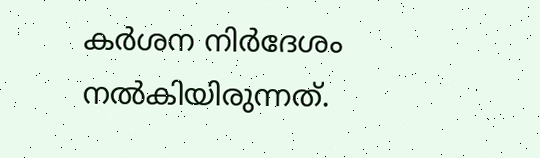കര്‍ശന നിര്‍ദേശം നല്‍കിയിരുന്നത്.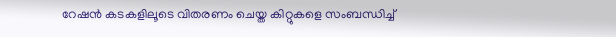റേഷന്‍ കടകളിലൂടെ വിതരണം ചെയ്ത കിറ്റുകളെ സംബന്ധിച്ച്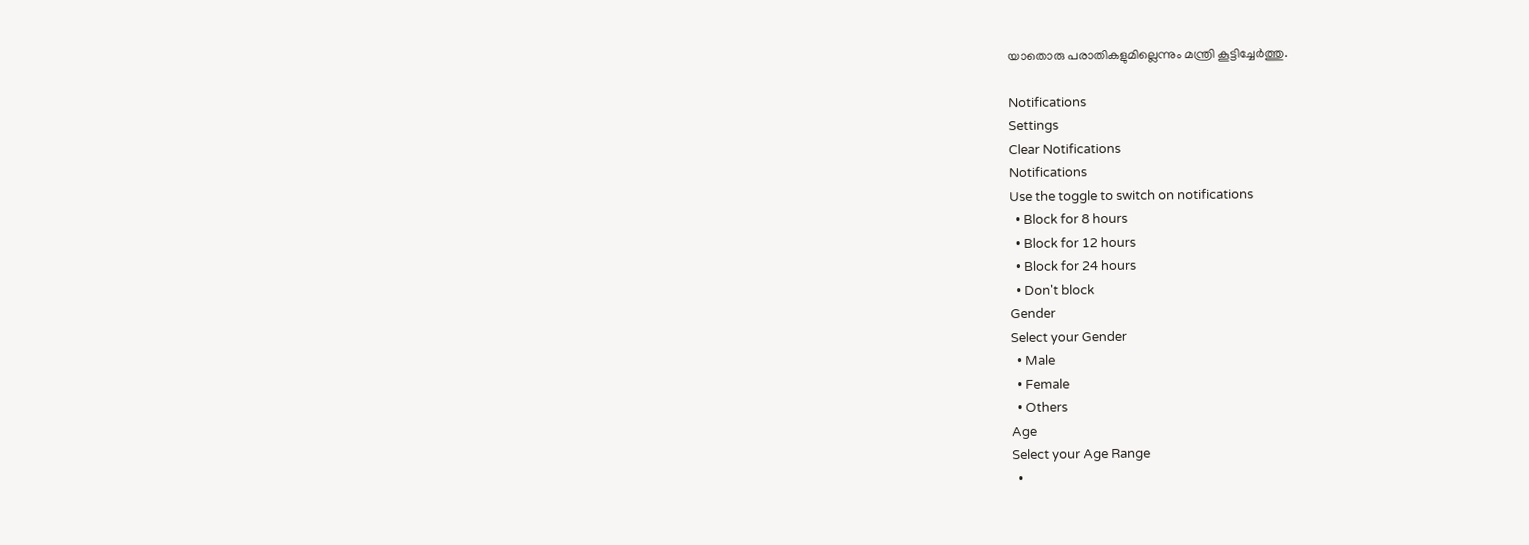യാതൊരു പരാതികളുമില്ലെന്നും മന്ത്രി കൂട്ടിച്ചേർത്തു.

Notifications
Settings
Clear Notifications
Notifications
Use the toggle to switch on notifications
  • Block for 8 hours
  • Block for 12 hours
  • Block for 24 hours
  • Don't block
Gender
Select your Gender
  • Male
  • Female
  • Others
Age
Select your Age Range
  •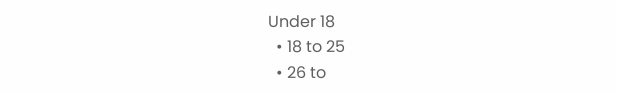Under 18
  • 18 to 25
  • 26 to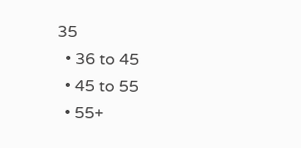35
  • 36 to 45
  • 45 to 55
  • 55+